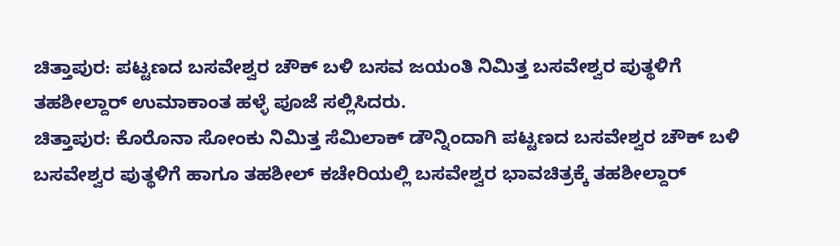ಚಿತ್ತಾಪುರ: ಪಟ್ಟಣದ ಬಸವೇಶ್ವರ ಚೌಕ್ ಬಳಿ ಬಸವ ಜಯಂತಿ ನಿಮಿತ್ತ ಬಸವೇಶ್ವರ ಪುತ್ಥಳಿಗೆ ತಹಶೀಲ್ದಾರ್ ಉಮಾಕಾಂತ ಹಳ್ಳೆ ಪೂಜೆ ಸಲ್ಲಿಸಿದರು.
ಚಿತ್ತಾಪುರ: ಕೊರೊನಾ ಸೋಂಕು ನಿಮಿತ್ತ ಸೆಮಿಲಾಕ್ ಡೌನ್ನಿಂದಾಗಿ ಪಟ್ಟಣದ ಬಸವೇಶ್ವರ ಚೌಕ್ ಬಳಿ ಬಸವೇಶ್ವರ ಪುತ್ಥಳಿಗೆ ಹಾಗೂ ತಹಶೀಲ್ ಕಚೇರಿಯಲ್ಲಿ ಬಸವೇಶ್ವರ ಭಾವಚಿತ್ರಕ್ಕೆ ತಹಶೀಲ್ದಾರ್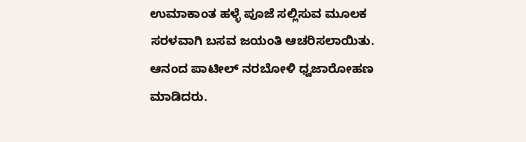ಉಮಾಕಾಂತ ಹಳ್ಳೆ ಪೂಜೆ ಸಲ್ಲಿಸುವ ಮೂಲಕ ಸರಳವಾಗಿ ಬಸವ ಜಯಂತಿ ಆಚರಿಸಲಾಯಿತು.
ಆನಂದ ಪಾಟೀಲ್ ನರಬೋಳಿ ಧ್ವಜಾರೋಹಣ ಮಾಡಿದರು.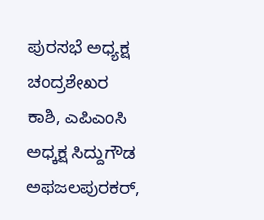ಪುರಸಭೆ ಅಧ್ಯಕ್ಷ ಚಂದ್ರಶೇಖರ ಕಾಶಿ, ಎಪಿಎಂಸಿ ಅಧ್ಕಕ್ಷ ಸಿದ್ದುಗೌಡ ಅಫಜಲಪುರಕರ್,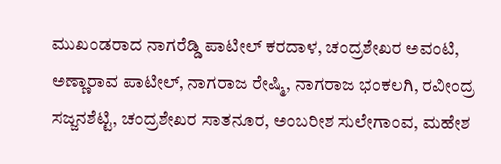ಮುಖಂಡರಾದ ನಾಗರೆಡ್ಡಿ ಪಾಟೀಲ್ ಕರದಾಳ, ಚಂದ್ರಶೇಖರ ಅವಂಟಿ, ಅಣ್ಣಾರಾವ ಪಾಟೀಲ್, ನಾಗರಾಜ ರೇಷ್ಮಿ, ನಾಗರಾಜ ಭಂಕಲಗಿ, ರವೀಂದ್ರ ಸಜ್ಜನಶೆಟ್ಟಿ, ಚಂದ್ರಶೇಖರ ಸಾತನೂರ, ಅಂಬರೀಶ ಸುಲೇಗಾಂವ, ಮಹೇಶ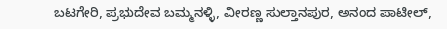ಬಟಗೇರಿ, ಪ್ರಭುದೇವ ಬಮ್ಮನಳ್ಳಿ, ವೀರಣ್ಣ ಸುಲ್ತಾನಪುರ, ಅನಂದ ಪಾಟೀಲ್,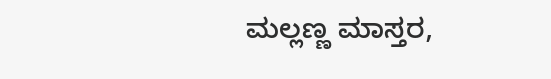ಮಲ್ಲಣ್ಣ ಮಾಸ್ತರ,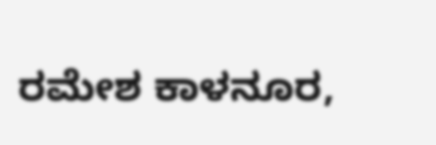ರಮೇಶ ಕಾಳನೂರ,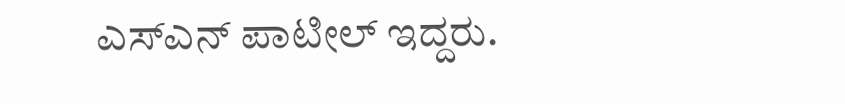ಎಸ್ಎನ್ ಪಾಟೀಲ್ ಇದ್ದರು.